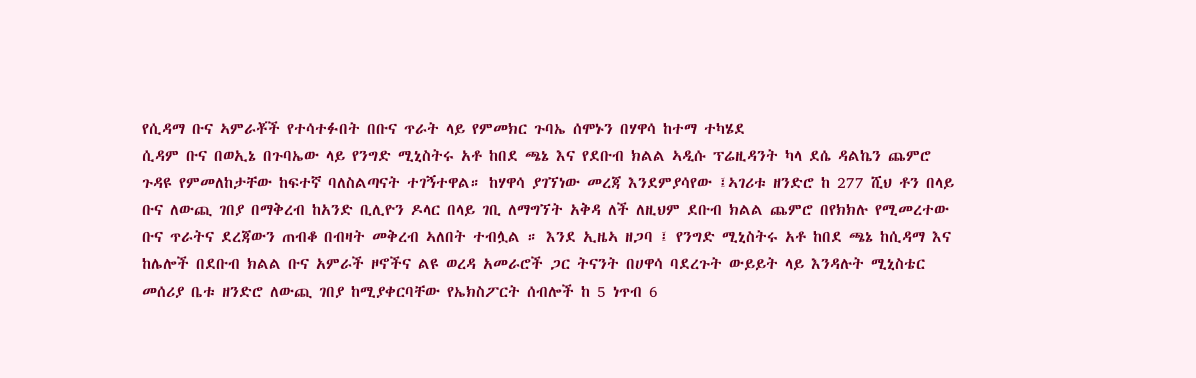የሲዳማ ቡና ኣምራቾች የተሳተፉበት በቡና ጥራት ላይ የምመክር ጉባኤ ሰሞኑን በሃዋሳ ከተማ ተካሄደ
ሲዳም ቡና በወኢኔ በጉባኤው ላይ የንግድ ሚኒስትሩ አቶ ከበደ ጫኔ እና የደቡብ ክልል ኣዲሱ ፕሬዚዳንት ካላ ደሴ ዳልኬን ጨምሮ ጉዳዩ የምመለከታቸው ከፍተኛ ባለስልጣናት ተገኝተዋል። ከሃዋሳ ያገኘነው መረጃ እንደምያሳየው ፤ኣገሪቱ ዘንድሮ ከ 277 ሺህ ቶን በላይ ቡና ለውጪ ገበያ በማቅረብ ከአንድ ቢሊዮን ዶላር በላይ ገቢ ለማግኘት አቅዳ ለች ለዚህም ደቡብ ክልል ጨምሮ በየክክሉ የሚመረተው ቡና ጥራትና ደረጃውን ጠብቆ በብዛት መቅረብ ኣለበት ተብሏል ። እንደ ኢዜኣ ዘጋባ ፤ የንግድ ሚኒስትሩ አቶ ከበደ ጫኔ ከሲዳማ እና ከሌሎች በደቡብ ክልል ቡና አምራች ዞኖችና ልዩ ወረዳ አመራሮች ጋር ትናንት በሀዋሳ ባደረጉት ውይይት ላይ እንዳሉት ሚኒስቴር መሰሪያ ቤቱ ዘንድሮ ለውጪ ገበያ ከሚያቀርባቸው የኤክስፖርት ሰብሎች ከ 5 ነጥብ 6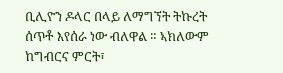ቢሊዮን ዶላር በላይ ለማግኘት ትኩረት ሰጥቶ እየሰራ ነው ብለዋል ። ኣክለውም ከግብርና ምርት፣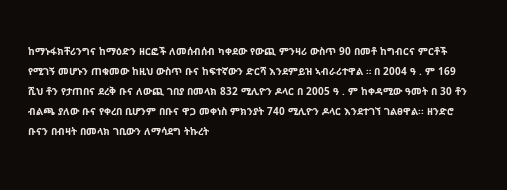ከማኑፋክቸሪንግና ከማዕድን ዘርፎች ለመሰብሰብ ካቀደው የውጪ ምንዛሪ ውስጥ 90 በመቶ ከግብርና ምርቶች የሚገኝ መሆኑን ጠቁመው ከዚህ ውስጥ ቡና ከፍተኛውን ድርሻ እንደምይዝ ኣብራሪተዋል ። በ 2004 ዓ . ም 169 ሺህ ቶን የታጠበና ደረቅ ቡና ለውጪ ገበያ በመላክ 832 ሚሊዮን ዶላር በ 2005 ዓ . ም ከቀዳሚው ዓመት በ 30 ቶን ብልጫ ያለው ቡና የቀረበ ቢሆንም በቡና ዋጋ መቀነስ ምክንያት 740 ሚሊዮን ዶላር እንደተገኘ ገልፀዋል፡፡ ዘንድሮ ቡናን በብዛት በመላክ ገቢውን ለማሳደግ ትኩረት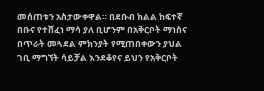መሰጠቱን አስታውቀዋል። በደቡብ ክልል ከፍተኛ በቡና የተሸፈነ ማሳ ያለ ቢሆንም በአቅርቦት ማነስና በጥራት መጓደል ምክንያት የሚጠበቀውን ያህል ገቢ ማግኘት ሳይቻል እንደቆየና ይህን የአቅርቦት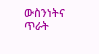ውስንነትና ጥራት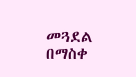መጓደል በማስቀ